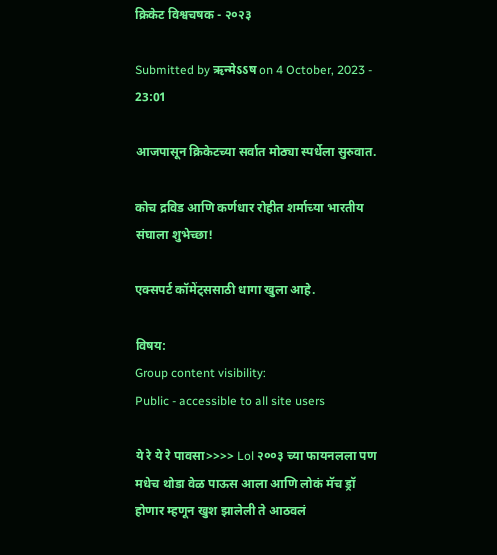क्रिकेट विश्वचषक - २०२३

Submitted by ऋन्मेऽऽष on 4 October, 2023 - 23:01

आजपासून क्रिकेटच्या सर्वात मोठ्या स्पर्धेला सुरुवात.

कोच द्रविड आणि कर्णधार रोहीत शर्माच्या भारतीय संघाला शुभेच्छा!

एक्सपर्ट कॉमेंट्ससाठी धागा खुला आहे.

विषय:
Group content visibility:
Public - accessible to all site users

ये रे ये रे पावसा>>>> Lol २००३ च्या फायनलला पण मधेच थोडा वेळ पाऊस आला आणि लोकं मॅच ड्रॉ होणार म्हणून खुश झालेली ते आठवलं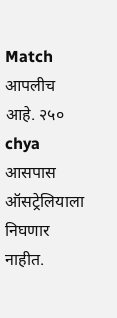Match आपलीच आहे. २५० chya आसपास ऑसट्रेलियाला निघणार नाहीत.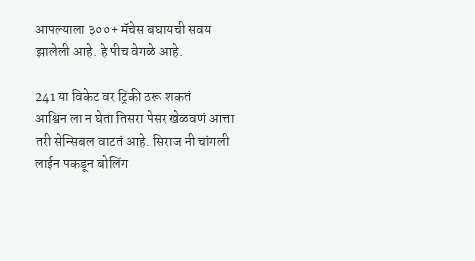आपल्याला ३००+ मॅचेस बघायची सवय झालेली आहे. हे पीच वेगळे आहे.

241 या विकेट वर ट्रिकी ठरू शकतं
आश्विन ला न घेता तिसरा पेसर खेळवणं आत्ता तरी सेन्सिबल वाटतं आहे. सिराज नी चांगली लाईन पकडून बोलिंग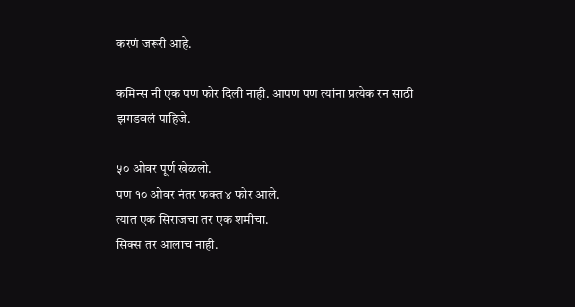करणं जरूरी आहे.

कमिन्स नी एक पण फोर दिली नाही. आपण पण त्यांना प्रत्येक रन साठी झगडवलं पाहिजे.

५० ओवर पूर्ण खेळलो.
पण १० ओवर नंतर फक्त ४ फोर आले.
त्यात एक सिराजचा तर एक शमीचा.
सिक्स तर आलाच नाही.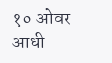१० ओवर आधी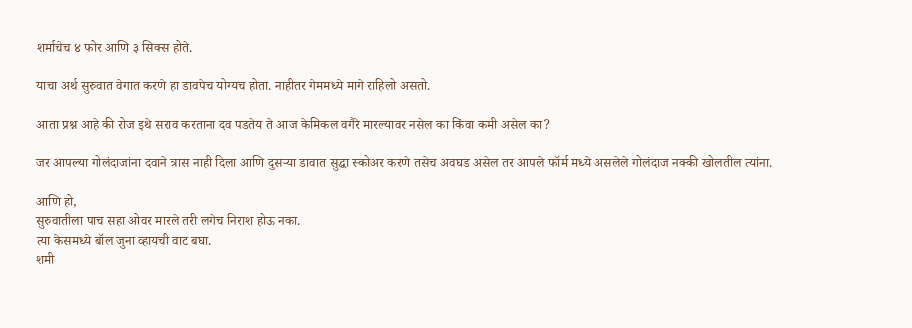शर्माचेच ४ फोर आणि ३ सिक्स होते.

याचा अर्थ सुरुवात वेगात करणे हा डावपेच योग्यच होता. नाहीतर गेममध्ये मागे राहिलो असतो.

आता प्रश्न आहे की रोज इथे सराव करताना दव पडतेय ते आज केमिकल वगैरे मारल्यावर नसेल का किंवा कमी असेल का?

जर आपल्या गोलंदाजांना दवाने त्रास नाही दिला आणि दुसऱ्या डावात सुद्धा स्कोअर करणे तसेच अवघड असेल तर आपले फॉर्म मध्ये असलेले गोलंदाज नक्की खोलतील त्यांना.

आणि हो,
सुरुवातीला पाच सहा ओवर मारले तरी लगेच निराश होऊ नका.
त्या केसमध्ये बॉल जुना व्हायची वाट बघा.
शमी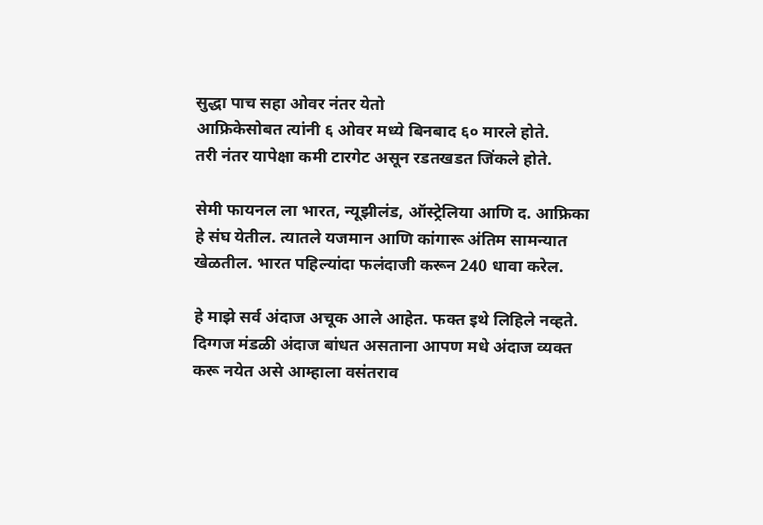सुद्धा पाच सहा ओवर नंतर येतो
आफ्रिकेसोबत त्यांनी ६ ओवर मध्ये बिनबाद ६० मारले होते.
तरी नंतर यापेक्षा कमी टारगेट असून रडतखडत जिंकले होते.

सेमी फायनल ला भारत, न्यूझीलंड, ऑस्ट्रेलिया आणि द. आफ्रिका हे संघ येतील. त्यातले यजमान आणि कांगारू अंतिम सामन्यात खेळतील. भारत पहिल्यांदा फलंदाजी करून 240 धावा करेल.

हे माझे सर्व अंदाज अचूक आले आहेत. फक्त इथे लिहिले नव्हते. दिग्गज मंडळी अंदाज बांधत असताना आपण मधे अंदाज व्यक्त करू नयेत असे आम्हाला वसंतराव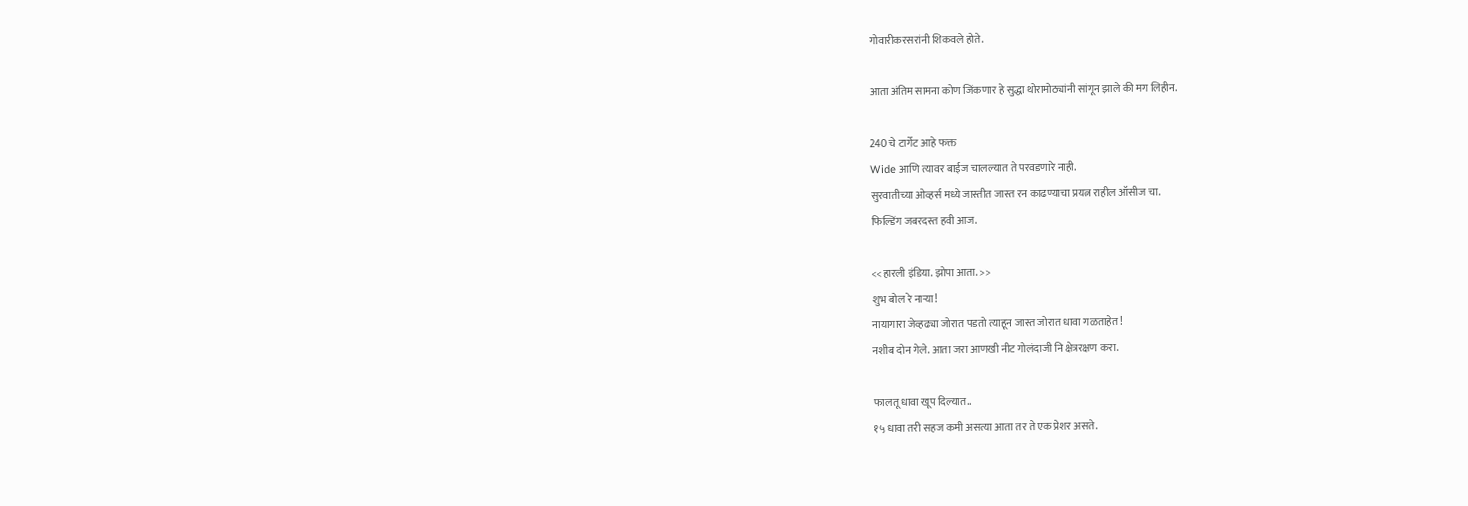गोवारीकरसरांनी शिकवले होते.

आता अंतिम सामना कोण जिंकणार हे सुद्धा थोरामोठ्यांनी सांगून झाले की मग लिहीन.

240 चे टार्गेट आहे फक्त
Wide आणि त्यावर बाईज चालल्यात ते परवडणारे नाही.
सुरवातीच्या ओव्हर्स मध्ये जास्तीत जास्त रन काढण्याचा प्रयत्न राहील ऑसीज चा.
फिल्डिंग जबरदस्त हवी आज.

<<हारली इंडिया. झोपा आता. >>
शुभ बोल रे नार्‍या!
नायागारा जेव्हढ्या जोरात पडतो त्याहून जास्त जोरात धावा गळताहेत!
नशीब दोन गेले. आता जरा आणखी नीट गोलंदाजी नि क्षेत्ररक्षण करा.

फालतू धावा खूप दिल्यात..
१५ धावा तरी सहज कमी असत्या आता तर ते एक प्रेशर असते.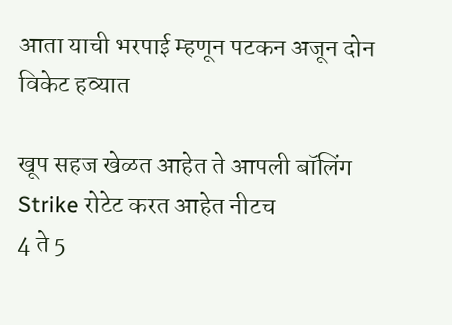आता याची भरपाई म्हणून पटकन अजून दोन विकेट हव्यात

खूप सहज खेळत आहेत ते आपली बॉलिंग
Strike रोटेट करत आहेत नीटच
4 ते 5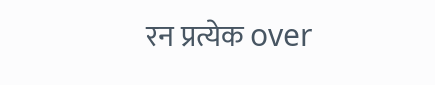रन प्रत्येक over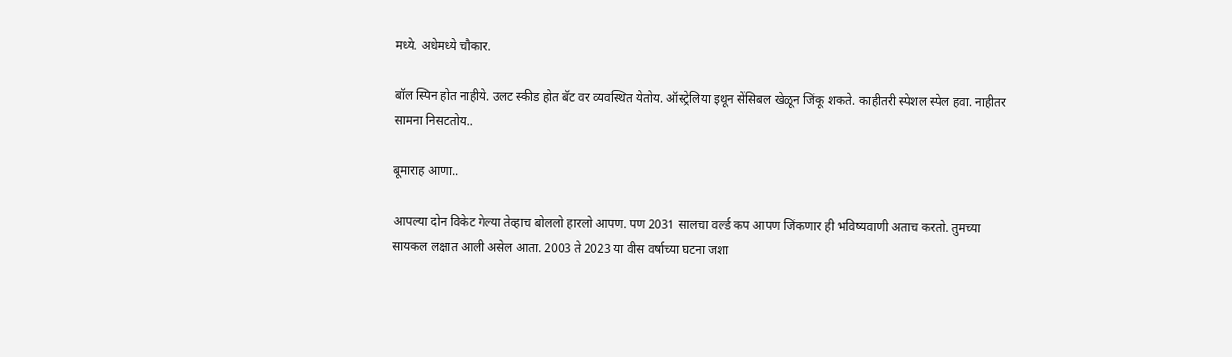मध्ये. अधेमध्ये चौकार.

बॉल स्पिन होत नाहीये. उलट स्कीड होत बॅट वर व्यवस्थित येतोय. ऑस्ट्रेलिया इथून सेंसिबल खेळून जिंकू शकते. काहीतरी स्पेशल स्पेल हवा. नाहीतर सामना निसटतोय..

बूमाराह आणा..

आपल्या दोन विकेट गेल्या तेव्हाच बोललो हारलो आपण. पण 2031 सालचा वर्ल्ड कप आपण जिंकणार ही भविष्यवाणी अताच करतो. तुमच्या सायकल लक्षात आली असेल आता. 2003 ते 2023 या वीस वर्षाच्या घटना जशा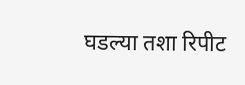घडल्या तशा रिपीट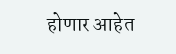होणार आहेत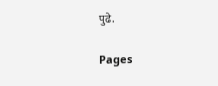पुढे.

Pages